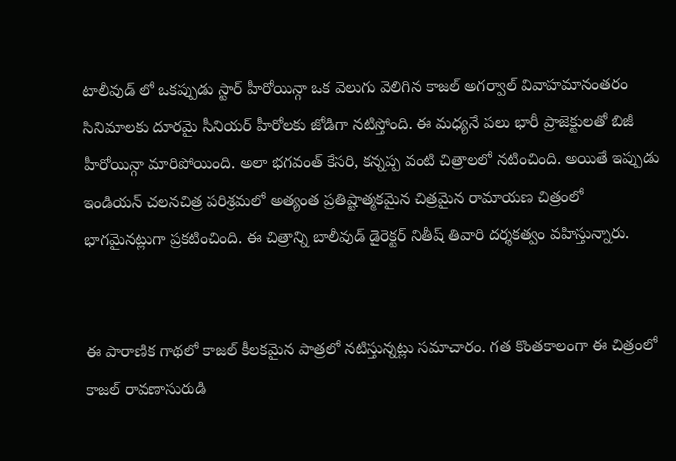టాలీవుడ్ లో ఒకప్పుడు స్టార్ హీరోయిన్గా ఒక వెలుగు వెలిగిన కాజల్ అగర్వాల్ వివాహమానంతరం సినిమాలకు దూరమై సీనియర్ హీరోలకు జోడిగా నటిస్తోంది. ఈ మధ్యనే పలు భారీ ప్రాజెక్టులతో బిజీ హీరోయిన్గా మారిపోయింది. అలా భగవంత్ కేసరి, కన్నప్ప వంటి చిత్రాలలో నటించింది. అయితే ఇప్పుడు ఇండియన్ చలనచిత్ర పరిశ్రమలో అత్యంత ప్రతిష్టాత్మకమైన చిత్రమైన రామాయణ చిత్రంలో భాగమైనట్లుగా ప్రకటించింది. ఈ చిత్రాన్ని బాలీవుడ్ డైరెక్టర్ నితీష్ తివారి దర్శకత్వం వహిస్తున్నారు.


ఈ పారాణిక గాథలో కాజల్ కీలకమైన పాత్రలో నటిస్తున్నట్లు సమాచారం. గత కొంతకాలంగా ఈ చిత్రంలో కాజల్ రావణాసురుడి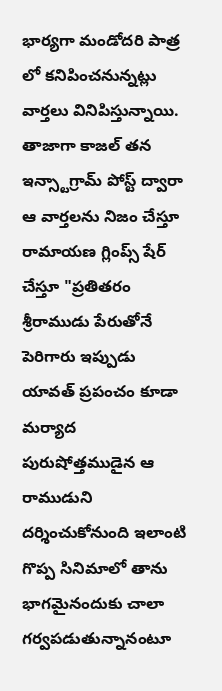భార్యగా మండోదరి పాత్ర లో కనిపించనున్నట్లు వార్తలు వినిపిస్తున్నాయి. తాజాగా కాజల్ తన ఇన్స్టాగ్రామ్ పోస్ట్ ద్వారా ఆ వార్తలను నిజం చేస్తూ రామాయణ గ్లింప్స్ షేర్ చేస్తూ "ప్రతితరం శ్రీరాముడు పేరుతోనే పెరిగారు ఇప్పుడు యావత్ ప్రపంచం కూడా మర్యాద పురుషోత్తముడైన ఆ రాముడుని దర్శించుకోనుంది ఇలాంటి గొప్ప సినిమాలో తాను భాగమైనందుకు చాలా గర్వపడుతున్నానంటూ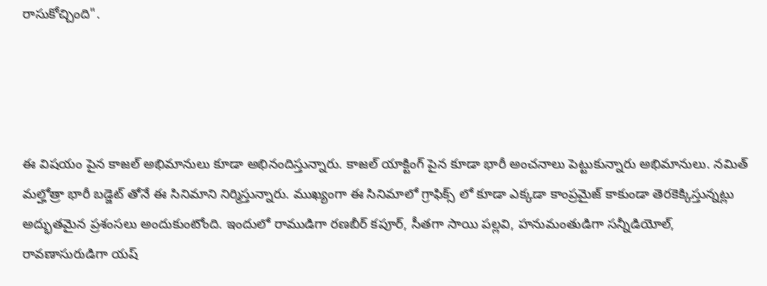రాసుకోచ్చింది".




ఈ విషయం పైన కాజల్ అభిమానులు కూడా అభినందిస్తున్నారు. కాజల్ యాక్టింగ్ పైన కూడా భారీ అంచనాలు పెట్టుకున్నారు అభిమానులు. నమిత్ మల్హోత్రా భారీ బడ్జెట్ తోనే ఈ సినిమాని నిర్మిస్తున్నారు. ముఖ్యంగా ఈ సినిమాలో గ్రాఫిక్స్ లో కూడా ఎక్కడా కాంప్రమైజ్ కాకుండా తెరకెక్కిస్తున్నట్లు అద్భుతమైన ప్రశంసలు అందుకుంటోంది. ఇందులో రాముడిగా రణబీర్ కపూర్, సీతగా సాయి పల్లవి, హనుమంతుడిగా సన్నీడియోల్, రావణాసురుడిగా యష్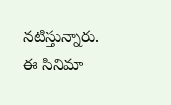నటిస్తున్నారు. ఈ సినిమా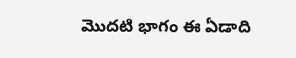మొదటి భాగం ఈ ఏడాది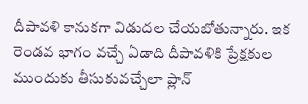దీపావళి కానుకగా విడుదల చేయబోతున్నారు. ఇక రెండవ భాగం వచ్చే ఏడాది దీపావళికి ప్రేక్షకుల ముందుకు తీసుకువచ్చేలా ప్లాన్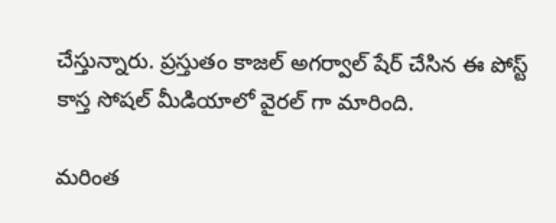చేస్తున్నారు. ప్రస్తుతం కాజల్ అగర్వాల్ షేర్ చేసిన ఈ పోస్ట్ కాస్త సోషల్ మీడియాలో వైరల్ గా మారింది.

మరింత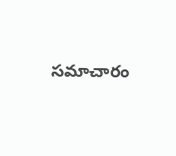సమాచారం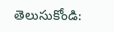తెలుసుకోండి: